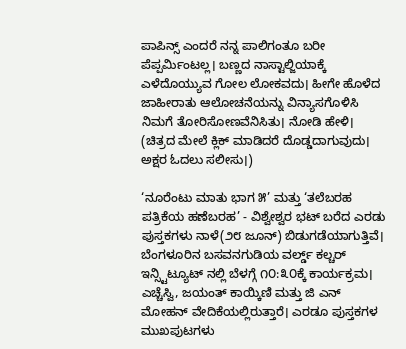ಪಾಪಿನ್ಸ್ ಎಂದರೆ ನನ್ನ ಪಾಲಿಗಂತೂ ಬರೀ ಪೆಪ್ಪರ್ಮಿಂಟಲ್ಲ। ಬಣ್ಣದ ನಾಸ್ಟಾಲ್ಜಿಯಾಕ್ಕೆ ಎಳೆದೊಯ್ಯುವ ಗೋಲ ಲೋಕವದು। ಹೀಗೇ ಹೊಳೆದ ಜಾಹೀರಾತು ಆಲೋಚನೆಯನ್ನು ವಿನ್ಯಾಸಗೊಳಿಸಿ ನಿಮಗೆ ತೋರಿಸೋಣವೆನಿಸಿತು। ನೋಡಿ ಹೇಳಿ। (ಚಿತ್ರದ ಮೇಲೆ ಕ್ಲಿಕ್ ಮಾಡಿದರೆ ದೊಡ್ಡದಾಗುವುದು। ಅಕ್ಷರ ಓದಲು ಸಲೀಸು।)

‘ನೂರೆಂಟು ಮಾತು ಭಾಗ ೫’ ಮತ್ತು ‘ತಲೆಬರಹ ಪತ್ರಿಕೆಯ ಹಣೆಬರಹ’ - ವಿಶ್ವೇಶ್ವರ ಭಟ್ ಬರೆದ ಎರಡು ಪುಸ್ತಕಗಳು ನಾಳೆ(೨೮ ಜೂನ್) ಬಿಡುಗಡೆಯಾಗುತ್ತಿವೆ। ಬೆಂಗಳೂರಿನ ಬಸವನಗುಡಿಯ ವರ್ಲ್ಡ್ ಕಲ್ಚರ್ ಇನ್ಸ್ಟಿಟ್ಯೂಟ್ ನಲ್ಲಿ ಬೆಳಗ್ಗೆ ೧೦:೩೦ಕ್ಕೆ ಕಾರ್ಯಕ್ರಮ। ಎಚ್ಚೆಸ್ವಿ, ಜಯಂತ್ ಕಾಯ್ಕಿಣಿ ಮತ್ತು ಜಿ ಎನ್ ಮೋಹನ್ ವೇದಿಕೆಯಲ್ಲಿರುತ್ತಾರೆ। ಎರಡೂ ಪುಸ್ತಕಗಳ ಮುಖಪುಟಗಳು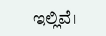ಇಲ್ಲಿವೆ।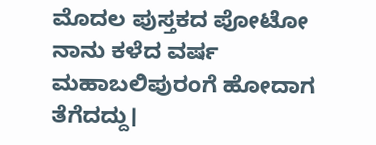ಮೊದಲ ಪುಸ್ತಕದ ಪೋಟೋ ನಾನು ಕಳೆದ ವರ್ಷ ಮಹಾಬಲಿಪುರಂಗೆ ಹೋದಾಗ ತೆಗೆದದ್ದು।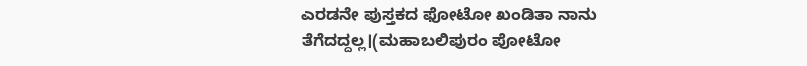ಎರಡನೇ ಪುಸ್ತಕದ ಫೋಟೋ ಖಂಡಿತಾ ನಾನು ತೆಗೆದದ್ದಲ್ಲ।(ಮಹಾಬಲಿಪುರಂ ಪೋಟೋ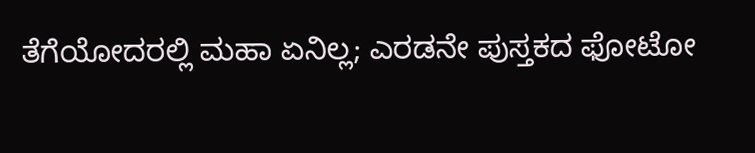ತೆಗೆಯೋದರಲ್ಲಿ ಮಹಾ ಏನಿಲ್ಲ; ಎರಡನೇ ಪುಸ್ತಕದ ಫೋಟೋ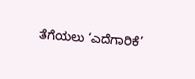ತೆಗೆಯಲು ‘ಎದೆಗಾರಿಕೆ’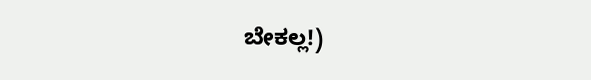ಬೇಕಲ್ಲ!)